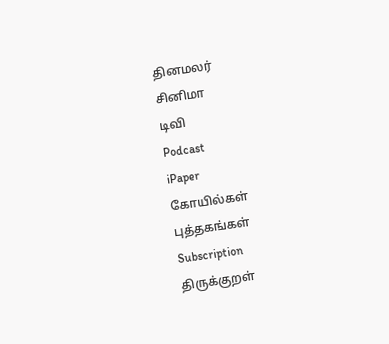தினமலர்
சினிமா
டிவி
Podcast
iPaper
கோயில்கள்
புத்தகங்கள்
Subscription
திருக்குறள்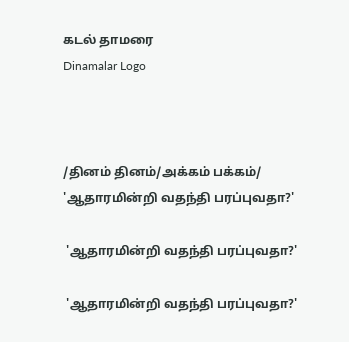கடல் தாமரை
Dinamalar Logo



/தினம் தினம்/அக்கம் பக்கம்/ 'ஆதாரமின்றி வதந்தி பரப்புவதா?'

 'ஆதாரமின்றி வதந்தி பரப்புவதா?'

 'ஆதாரமின்றி வதந்தி பரப்புவதா?'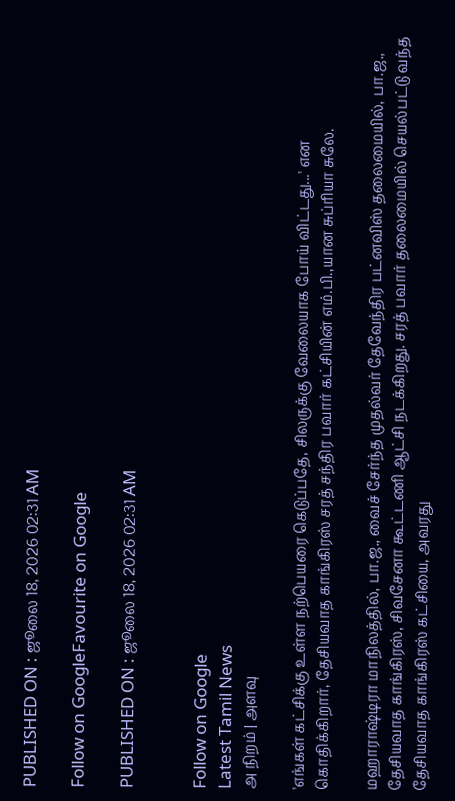PUBLISHED ON : ஜூலை 18, 2026 02:31 AM

Follow on GoogleFavourite on Google

PUBLISHED ON : ஜூலை 18, 2026 02:31 AM


Follow on Google
Latest Tamil News
அ நிறம் | அளவு

'எங்கள் கட்சிக்கு உள்ள நற்பெயரை கெடுப்பதே, சிலருக்கு வேலையாக போய் விட்டது...' என கொதிக்கிறார், தேசியவாத காங்கிரஸ் சரத் சந்திர பவார் கட்சியின் எம்.பி.,யான சுப்ரியா சுலே.

மஹாராஷ்டிரா மாநிலத்தில், பா.ஜ., வைச் சேர்ந்த முதல்வர் தேவேந்திர பட்னவிஸ் தலைமையில், பா.ஜ., தேசியவாத காங்கிரஸ், சிவசேனா கூட்டணி ஆட்சி நடக்கிறது. சரத் பவார் தலைமையில் செயல்பட்டு வந்த தேசியவாத காங்கிரஸ் கட்சியை, அவரது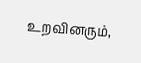உறவினரும்,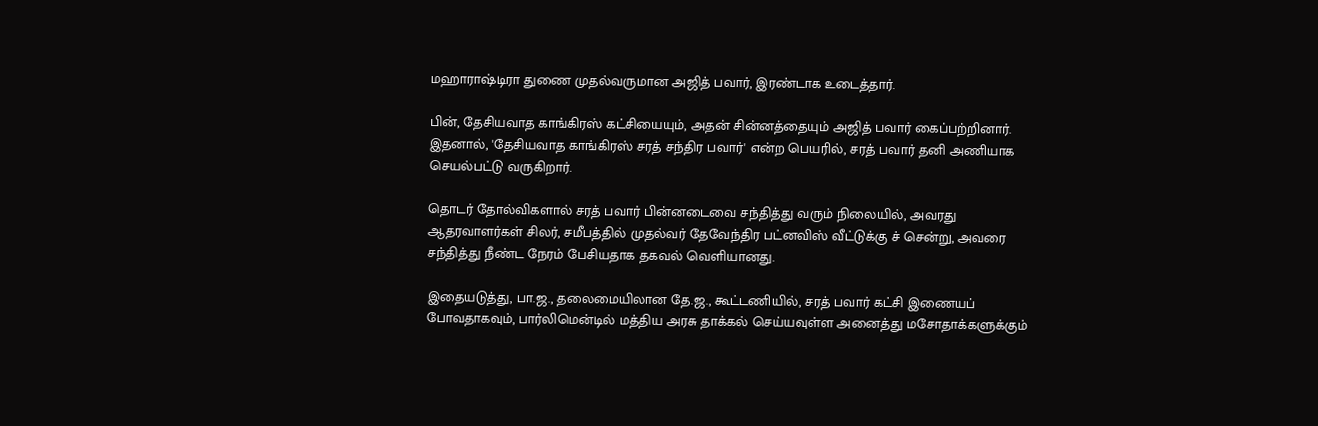மஹாராஷ்டிரா துணை முதல்வருமான அஜித் பவார், இரண்டாக உடைத்தார்.

பின், தேசியவாத காங்கிரஸ் கட்சியையும், அதன் சின்னத்தையும் அஜித் பவார் கைப்பற்றினார். இதனால், 'தேசியவாத காங்கிரஸ் சரத் சந்திர பவார்' என்ற பெயரில், சரத் பவார் தனி அணியாக செயல்பட்டு வருகிறார்.

தொடர் தோல்விகளால் சரத் பவார் பின்னடைவை சந்தித்து வரும் நிலையில், அவரது ஆதரவாளர்கள் சிலர், சமீபத்தில் முதல்வர் தேவேந்திர பட்னவிஸ் வீட்டுக்கு ச் சென்று, அவரை சந்தித்து நீண்ட நேரம் பேசியதாக தகவல் வெளியானது.

இதையடுத்து, பா.ஜ., தலைமையிலான தே.ஜ., கூட்டணியில், சரத் பவார் கட்சி இணையப் போவதாகவும், பார்லிமென்டில் மத்திய அரசு தாக்கல் செய்யவுள்ள அனைத்து மசோதாக்களுக்கும்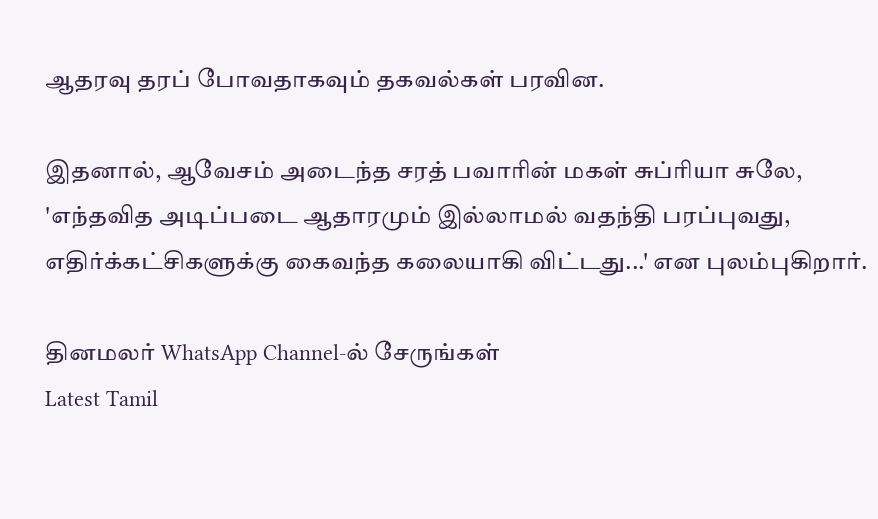ஆதரவு தரப் போவதாகவும் தகவல்கள் பரவின.

இதனால், ஆவேசம் அடைந்த சரத் பவாரின் மகள் சுப்ரியா சுலே, 'எந்தவித அடிப்படை ஆதாரமும் இல்லாமல் வதந்தி பரப்புவது, எதிர்க்கட்சிகளுக்கு கைவந்த கலையாகி விட்டது...' என புலம்புகிறார்.

தினமலர் WhatsApp Channel-ல் சேருங்கள்
Latest Tamil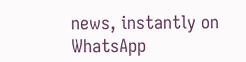news, instantly on WhatsApp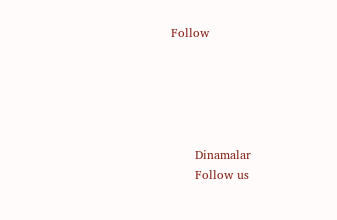Follow





      Dinamalar
      Follow us